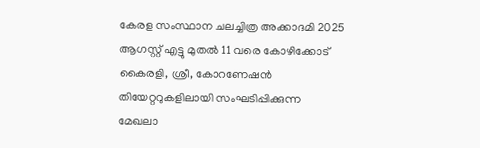കേരള സംസ്ഥാന ചലച്ചിത്ര അക്കാദമി 2025 ആഗസ്റ്റ് എട്ടു മുതല്‍ 11 വരെ കോഴിക്കോട് കൈരളി, ശ്രീ, കോറണേഷന്‍ തിയേറ്ററുകളിലായി സംഘടിപ്പിക്കുന്ന മേഖലാ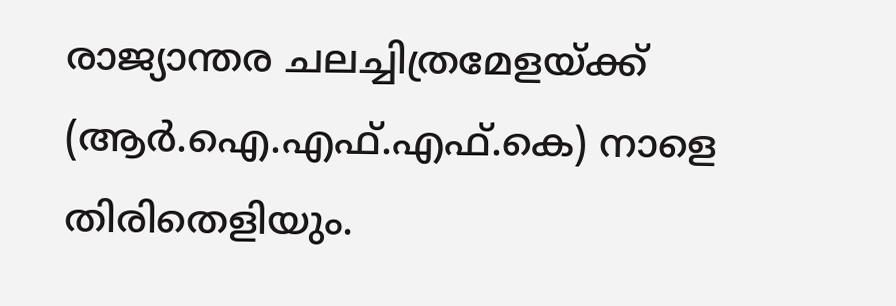രാജ്യാന്തര ചലച്ചിത്രമേളയ്ക്ക് (ആര്‍.ഐ.എഫ്.എഫ്.കെ) നാളെ തിരിതെളിയും.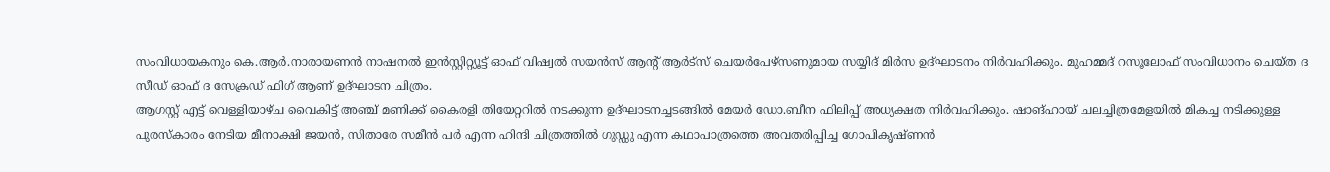സംവിധായകനും കെ.ആര്‍.നാരായണന്‍ നാഷനല്‍ ഇന്‍സ്റ്റിറ്റ്യൂട്ട് ഓഫ് വിഷ്വല്‍ സയന്‍സ് ആന്റ് ആര്‍ട്സ് ചെയര്‍പേഴ്സണുമായ സയ്യിദ് മിര്‍സ ഉദ്ഘാടനം നിര്‍വഹിക്കും. മുഹമ്മദ് റസൂലോഫ് സംവിധാനം ചെയ്ത ദ സീഡ് ഓഫ് ദ സേക്രഡ് ഫിഗ് ആണ് ഉദ്ഘാടന ചിത്രം.
ആഗസ്റ്റ് എട്ട് വെള്ളിയാഴ്ച വൈകിട്ട് അഞ്ച് മണിക്ക് കൈരളി തിയേറ്ററില്‍ നടക്കുന്ന ഉദ്ഘാടനച്ചടങ്ങില്‍ മേയര്‍ ഡോ.ബീന ഫിലിപ്പ് അധ്യക്ഷത നിര്‍വഹിക്കും. ഷാങ്ഹായ് ചലച്ചിത്രമേളയില്‍ മികച്ച നടിക്കുള്ള പുരസ്‌കാരം നേടിയ മീനാക്ഷി ജയന്‍, സിതാരേ സമീന്‍ പര്‍ എന്ന ഹിന്ദി ചിത്രത്തില്‍ ഗുഡ്ഡു എന്ന കഥാപാത്രത്തെ അവതരിപ്പിച്ച ഗോപികൃഷ്ണന്‍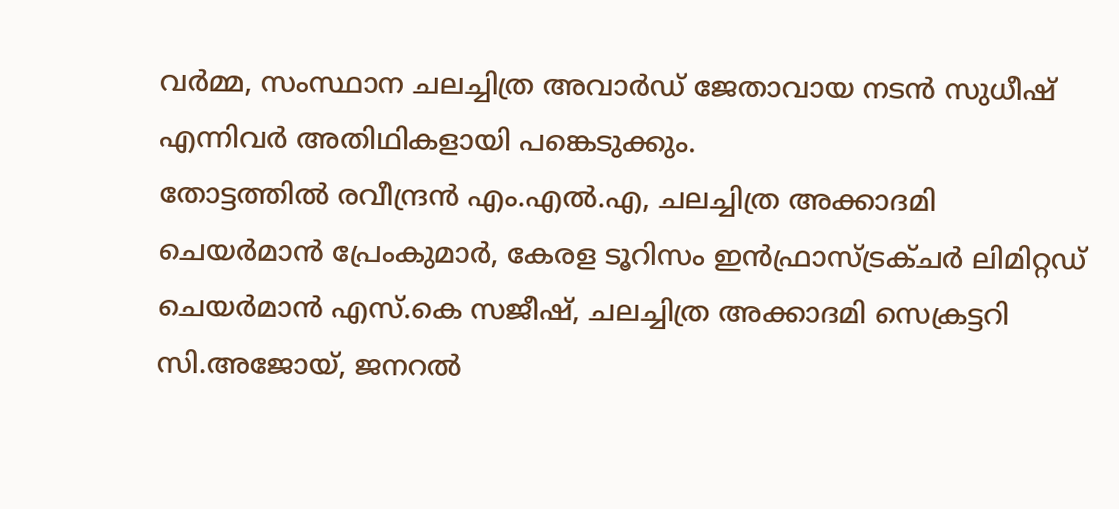വര്‍മ്മ, സംസ്ഥാന ചലച്ചിത്ര അവാര്‍ഡ് ജേതാവായ നടന്‍ സുധീഷ് എന്നിവര്‍ അതിഥികളായി പങ്കെടുക്കും.
തോട്ടത്തില്‍ രവീന്ദ്രന്‍ എം.എല്‍.എ, ചലച്ചിത്ര അക്കാദമി ചെയര്‍മാന്‍ പ്രേംകുമാര്‍, കേരള ടൂറിസം ഇന്‍ഫ്രാസ്ട്രക്ചര്‍ ലിമിറ്റഡ് ചെയര്‍മാന്‍ എസ്.കെ സജീഷ്, ചലച്ചിത്ര അക്കാദമി സെക്രട്ടറി സി.അജോയ്, ജനറല്‍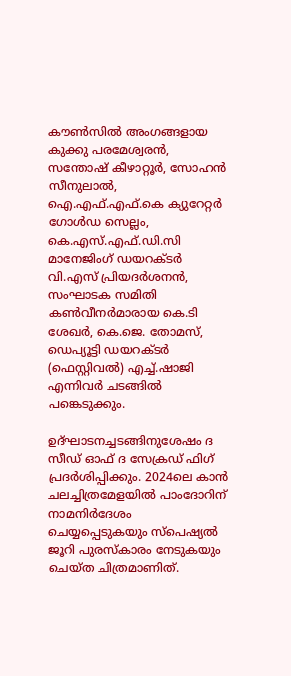കൗണ്‍സില്‍ അംഗങ്ങളായ കുക്കു പരമേശ്വരന്‍, സന്തോഷ് കീഴാറ്റൂര്‍, സോഹന്‍ സീനുലാല്‍, ഐ.എഫ്.എഫ്.കെ ക്യുറേറ്റര്‍ ഗോള്‍ഡ സെല്ലം, കെ.എസ്.എഫ്.ഡി.സി മാനേജിംഗ് ഡയറക്ടര്‍ വി.എസ് പ്രിയദര്‍ശനന്‍, സംഘാടക സമിതി കണ്‍വീനര്‍മാരായ കെ.ടി ശേഖര്‍, കെ.ജെ. തോമസ്, ഡെപ്യൂട്ടി ഡയറക്ടര്‍ (ഫെസ്റ്റിവല്‍) എച്ച്.ഷാജി എന്നിവര്‍ ചടങ്ങില്‍ പങ്കെടുക്കും.

ഉദ്ഘാടനച്ചടങ്ങിനുശേഷം ദ സീഡ് ഓഫ് ദ സേക്രഡ് ഫിഗ് പ്രദര്‍ശിപ്പിക്കും. 2024ലെ കാന്‍ ചലച്ചിത്രമേളയില്‍ പാംദോറിന് നാമനിര്‍ദേശം ചെയ്യപ്പെടുകയും സ്പെഷ്യല്‍ ജൂറി പുരസ്‌കാരം നേടുകയും ചെയ്ത ചിത്രമാണിത്.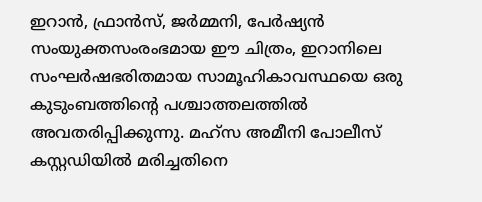ഇറാന്‍, ഫ്രാന്‍സ്, ജര്‍മ്മനി, പേര്‍ഷ്യന്‍ സംയുക്തസംരംഭമായ ഈ ചിത്രം, ഇറാനിലെ സംഘര്‍ഷഭരിതമായ സാമൂഹികാവസ്ഥയെ ഒരു കുടുംബത്തിന്റെ പശ്ചാത്തലത്തില്‍ അവതരിപ്പിക്കുന്നു. മഹ്സ അമീനി പോലീസ് കസ്റ്റഡിയില്‍ മരിച്ചതിനെ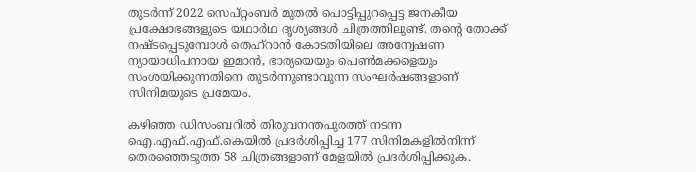തുടര്‍ന്ന് 2022 സെപ്റ്റംബര്‍ മുതല്‍ പൊട്ടിപ്പുറപ്പെട്ട ജനകീയ പ്രക്ഷോഭങ്ങളുടെ യഥാര്‍ഥ ദൃശ്യങ്ങള്‍ ചിത്രത്തിലുണ്ട്. തന്റെ തോക്ക് നഷ്ടപ്പെടുമ്പോള്‍ തെഹ്റാന്‍ കോടതിയിലെ അന്വേഷണ ന്യായാധിപനായ ഇമാന്‍, ഭാര്യയെയും പെണ്‍മക്കളെയും സംശയിക്കുന്നതിനെ തുടര്‍ന്നുണ്ടാവുന്ന സംഘര്‍ഷങ്ങളാണ് സിനിമയുടെ പ്രമേയം.

കഴിഞ്ഞ ഡിസംബറില്‍ തിരുവനന്തപുരത്ത് നടന്ന ഐ.എഫ്.എഫ്.കെയില്‍ പ്രദര്‍ശിപ്പിച്ച 177 സിനിമകളില്‍നിന്ന് തെരഞ്ഞെടുത്ത 58 ചിത്രങ്ങളാണ് മേളയില്‍ പ്രദര്‍ശിപ്പിക്കുക.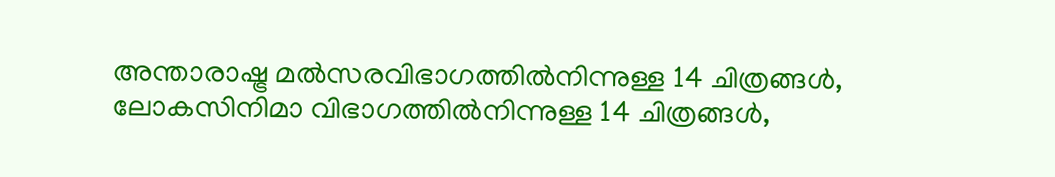അന്താരാഷ്ട്ര മല്‍സരവിഭാഗത്തില്‍നിന്നുള്ള 14 ചിത്രങ്ങള്‍, ലോകസിനിമാ വിഭാഗത്തില്‍നിന്നുള്ള 14 ചിത്രങ്ങള്‍,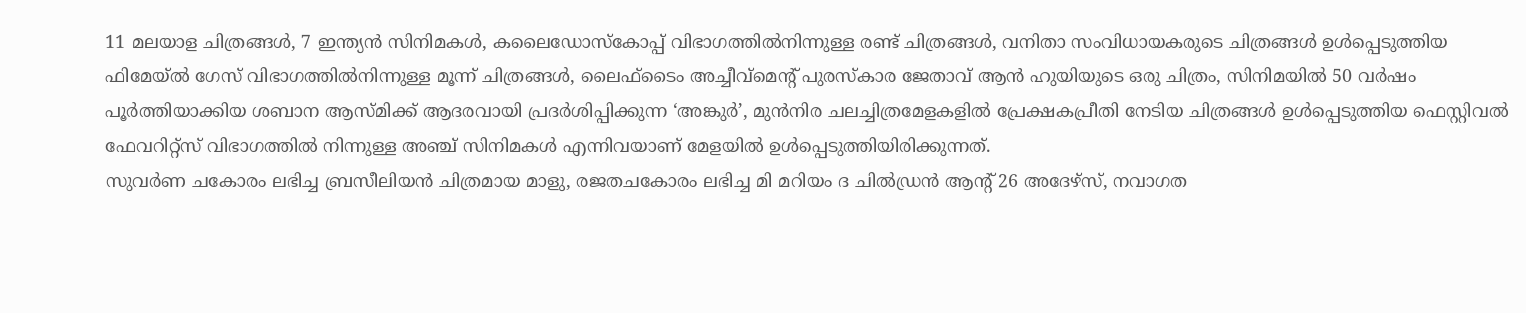11 മലയാള ചിത്രങ്ങള്‍, 7 ഇന്ത്യന്‍ സിനിമകള്‍, കലൈഡോസ്‌കോപ്പ് വിഭാഗത്തില്‍നിന്നുള്ള രണ്ട് ചിത്രങ്ങള്‍, വനിതാ സംവിധായകരുടെ ചിത്രങ്ങള്‍ ഉള്‍പ്പെടുത്തിയ ഫിമേയ്ല്‍ ഗേസ് വിഭാഗത്തില്‍നിന്നുള്ള മൂന്ന് ചിത്രങ്ങള്‍, ലൈഫ്ടൈം അച്ചീവ്മെന്റ് പുരസ്‌കാര ജേതാവ് ആന്‍ ഹുയിയുടെ ഒരു ചിത്രം, സിനിമയില്‍ 50 വര്‍ഷം പൂര്‍ത്തിയാക്കിയ ശബാന ആസ്മിക്ക് ആദരവായി പ്രദര്‍ശിപ്പിക്കുന്ന ‘അങ്കുര്‍’, മുന്‍നിര ചലച്ചിത്രമേളകളില്‍ പ്രേക്ഷകപ്രീതി നേടിയ ചിത്രങ്ങള്‍ ഉള്‍പ്പെടുത്തിയ ഫെസ്റ്റിവല്‍ ഫേവറിറ്റ്സ് വിഭാഗത്തില്‍ നിന്നുള്ള അഞ്ച് സിനിമകള്‍ എന്നിവയാണ് മേളയില്‍ ഉള്‍പ്പെടുത്തിയിരിക്കുന്നത്.
സുവര്‍ണ ചകോരം ലഭിച്ച ബ്രസീലിയന്‍ ചിത്രമായ മാളു, രജതചകോരം ലഭിച്ച മി മറിയം ദ ചില്‍ഡ്രന്‍ ആന്റ് 26 അദേഴ്സ്, നവാഗത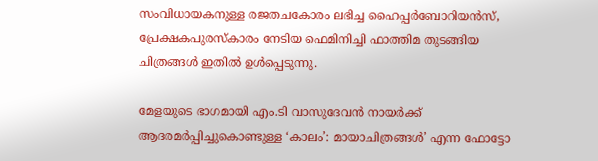സംവിധായകനുള്ള രജതചകോരം ലഭിച്ച ഹൈപ്പര്‍ബോറിയന്‍സ്, പ്രേക്ഷകപുരസ്‌കാരം നേടിയ ഫെമിനിച്ചി ഫാത്തിമ തുടങ്ങിയ ചിത്രങ്ങള്‍ ഇതില്‍ ഉള്‍പ്പെടുന്നു.

മേളയുടെ ഭാഗമായി എം.ടി വാസുദേവന്‍ നായര്‍ക്ക് ആദരമര്‍പ്പിച്ചുകൊണ്ടുള്ള ‘കാലം’: മായാചിത്രങ്ങള്‍’ എന്ന ഫോട്ടോ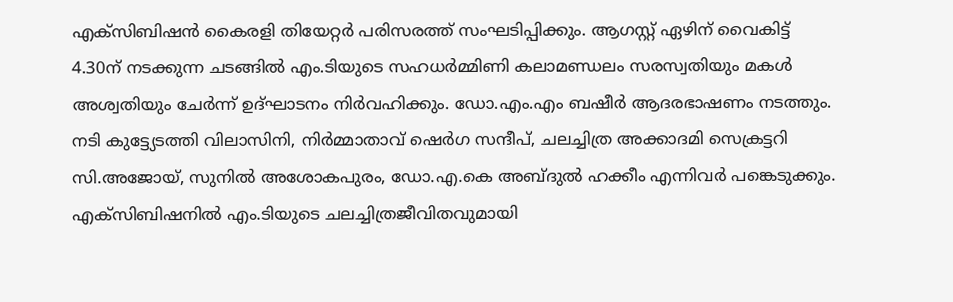എക്സിബിഷന്‍ കൈരളി തിയേറ്റര്‍ പരിസരത്ത് സംഘടിപ്പിക്കും. ആഗസ്റ്റ് ഏഴിന് വൈകിട്ട് 4.30ന് നടക്കുന്ന ചടങ്ങില്‍ എം.ടിയുടെ സഹധര്‍മ്മിണി കലാമണ്ഡലം സരസ്വതിയും മകള്‍ അശ്വതിയും ചേര്‍ന്ന് ഉദ്ഘാടനം നിര്‍വഹിക്കും. ഡോ.എം.എം ബഷീര്‍ ആദരഭാഷണം നടത്തും. നടി കുട്ട്യേടത്തി വിലാസിനി, നിര്‍മ്മാതാവ് ഷെര്‍ഗ സന്ദീപ്, ചലച്ചിത്ര അക്കാദമി സെക്രട്ടറി സി.അജോയ്, സുനില്‍ അശോകപുരം, ഡോ.എ.കെ അബ്ദുല്‍ ഹക്കീം എന്നിവര്‍ പങ്കെടുക്കും. എക്സിബിഷനില്‍ എം.ടിയുടെ ചലച്ചിത്രജീവിതവുമായി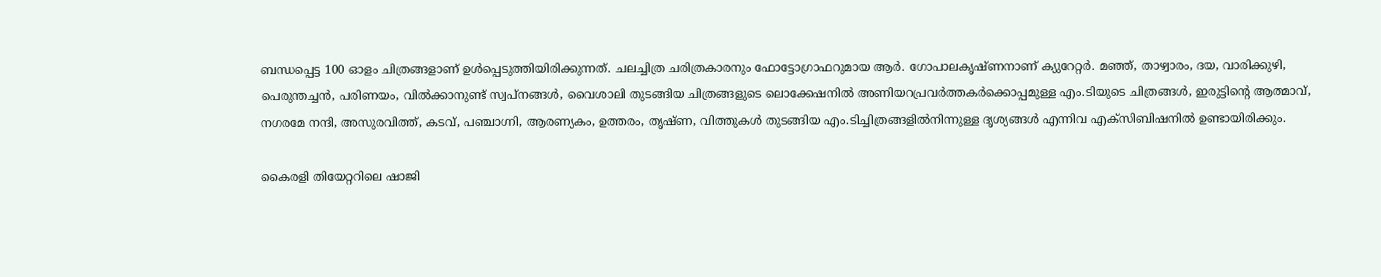ബന്ധപ്പെട്ട 100 ഓളം ചിത്രങ്ങളാണ് ഉള്‍പ്പെടുത്തിയിരിക്കുന്നത്. ചലച്ചിത്ര ചരിത്രകാരനും ഫോട്ടോഗ്രാഫറുമായ ആര്‍. ഗോപാലകൃഷ്ണനാണ് ക്യുറേറ്റര്‍. മഞ്ഞ്, താഴ്വാരം, ദയ, വാരിക്കുഴി, പെരുന്തച്ചന്‍, പരിണയം, വില്‍ക്കാനുണ്ട് സ്വപ്നങ്ങള്‍, വൈശാലി തുടങ്ങിയ ചിത്രങ്ങളുടെ ലൊക്കേഷനില്‍ അണിയറപ്രവര്‍ത്തകര്‍ക്കൊപ്പമുള്ള എം.ടിയുടെ ചിത്രങ്ങള്‍, ഇരുട്ടിന്റെ ആത്മാവ്, നഗരമേ നന്ദി, അസുരവിത്ത്, കടവ്, പഞ്ചാഗ്നി, ആരണ്യകം, ഉത്തരം, തൃഷ്ണ, വിത്തുകള്‍ തുടങ്ങിയ എം.ടിച്ചിത്രങ്ങളില്‍നിന്നുള്ള ദൃശ്യങ്ങള്‍ എന്നിവ എക്സിബിഷനില്‍ ഉണ്ടായിരിക്കും.

കൈരളി തിയേറ്ററിലെ ഷാജി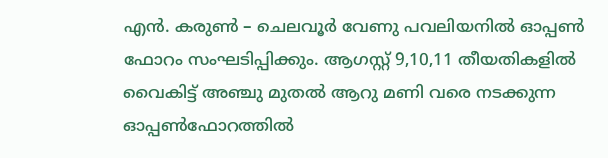എന്‍. കരുണ്‍ – ചെലവൂര്‍ വേണു പവലിയനില്‍ ഓപ്പണ്‍ ഫോറം സംഘടിപ്പിക്കും. ആഗസ്റ്റ് 9,10,11 തീയതികളില്‍ വൈകിട്ട് അഞ്ചു മുതല്‍ ആറു മണി വരെ നടക്കുന്ന ഓപ്പണ്‍ഫോറത്തില്‍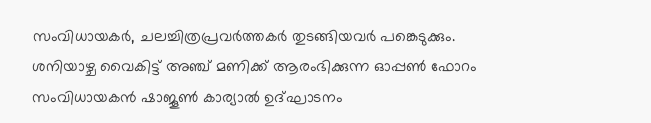സംവിധായകര്‍, ചലച്ചിത്രപ്രവര്‍ത്തകര്‍ തുടങ്ങിയവര്‍ പങ്കെടുക്കും. ശനിയാഴ്ച വൈകിട്ട് അഞ്ച് മണിക്ക് ആരംഭിക്കുന്ന ഓപ്പണ്‍ ഫോറം സംവിധായകന്‍ ഷാജൂണ്‍ കാര്യാല്‍ ഉദ്ഘാടനം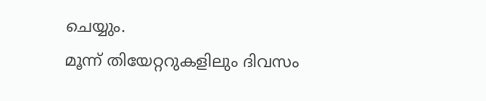ചെയ്യും.
മൂന്ന് തിയേറ്ററുകളിലും ദിവസം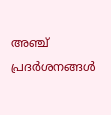അഞ്ച് പ്രദര്‍ശനങ്ങള്‍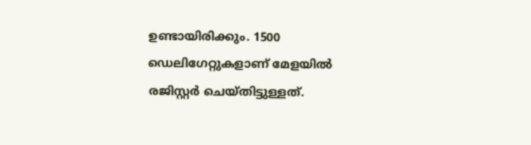ഉണ്ടായിരിക്കും. 1500 ഡെലിഗേറ്റുകളാണ് മേളയില്‍ രജിസ്റ്റര്‍ ചെയ്തിട്ടുള്ളത്.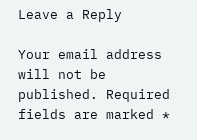Leave a Reply

Your email address will not be published. Required fields are marked *